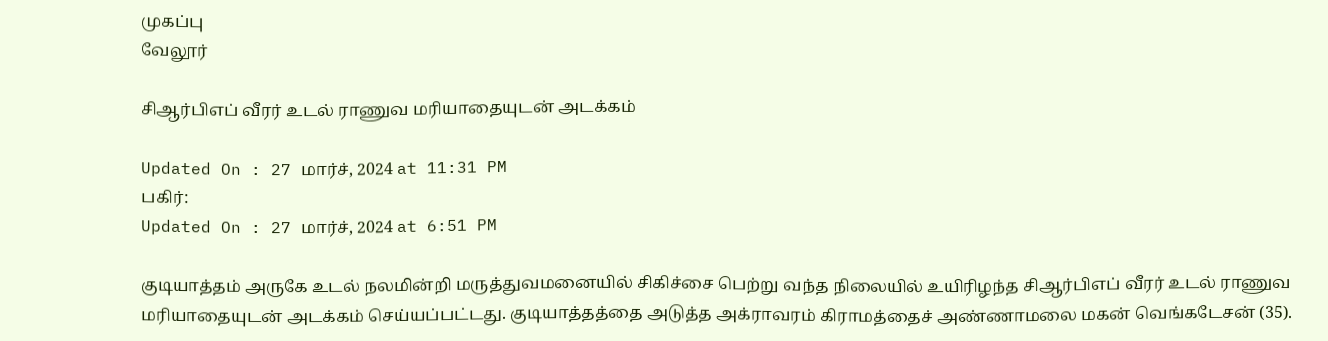முகப்பு
வேலூர்

சிஆர்பிஎப் வீரர் உடல் ராணுவ மரியாதையுடன் அடக்கம்

Updated On : 27 மார்ச், 2024 at 11:31 PM
பகிர்:
Updated On : 27 மார்ச், 2024 at 6:51 PM

குடியாத்தம் அருகே உடல் நலமின்றி மருத்துவமனையில் சிகிச்சை பெற்று வந்த நிலையில் உயிரிழந்த சிஆர்பிஎப் வீரர் உடல் ராணுவ மரியாதையுடன் அடக்கம் செய்யப்பட்டது. குடியாத்தத்தை அடுத்த அக்ராவரம் கிராமத்தைச் அண்ணாமலை மகன் வெங்கடேசன் (35).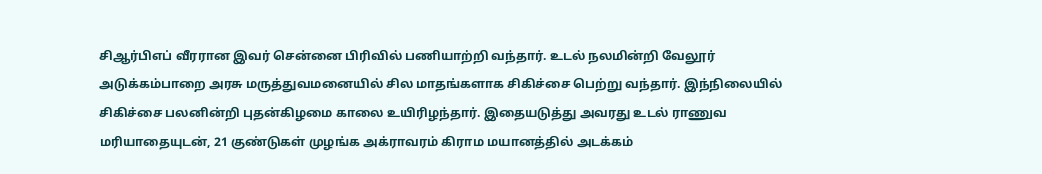சிஆர்பிஎப் வீரரான இவர் சென்னை பிரிவில் பணியாற்றி வந்தார். உடல் நலமின்றி வேலூர் அடுக்கம்பாறை அரசு மருத்துவமனையில் சில மாதங்களாக சிகிச்சை பெற்று வந்தார். இந்நிலையில் சிகிச்சை பலனின்றி புதன்கிழமை காலை உயிரிழந்தார். இதையடுத்து அவரது உடல் ராணுவ மரியாதையுடன், 21 குண்டுகள் முழங்க அக்ராவரம் கிராம மயானத்தில் அடக்கம்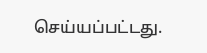செய்யப்பட்டது.